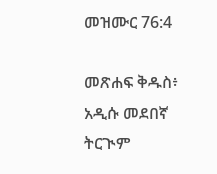መዝሙር 76:4

መጽሐፍ ቅዱስ፥ አዲሱ መደበኛ ትርጒም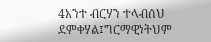4አንተ ብርሃን ተላብሰህ ደምቀሃል፤ግርማዊነትህም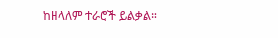ከዘላለም ተራሮች ይልቃል።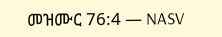መዝሙር 76:4 — NASV